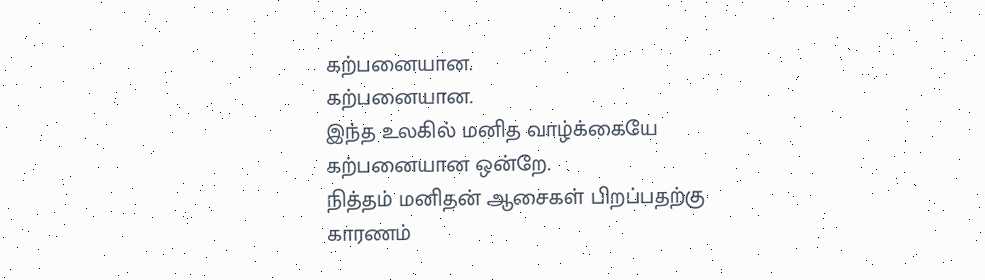கற்பனையான.
கற்பனையான.
இந்த உலகில் மனித வாழ்க்கையே கற்பனையான ஒன்றே.
நித்தம் மனிதன் ஆசைகள் பிறப்பதற்கு காரணம்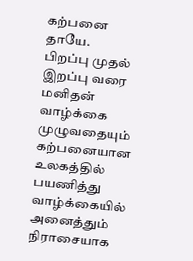கற்பனை தாயே.
பிறப்பு முதல் இறப்பு வரை மனிதன் வாழ்க்கை முழுவதையும்
கற்பனையான உலகத்தில் பயணித்து
வாழ்க்கையில் அனைத்தும் நிராசையாக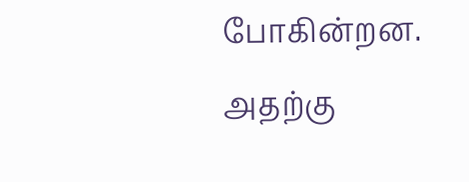போகின்றன.
அதற்கு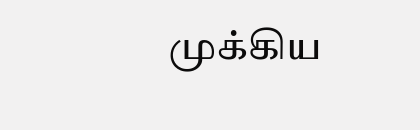முக்கிய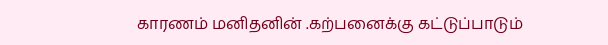காரணம் மனிதனின் .கற்பனைக்கு கட்டுப்பாடும்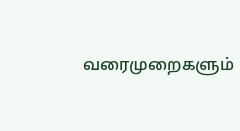வரைமுறைகளும்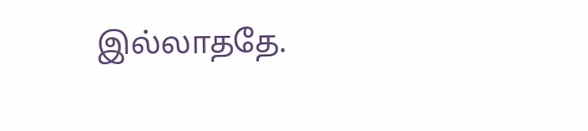இல்லாததே.